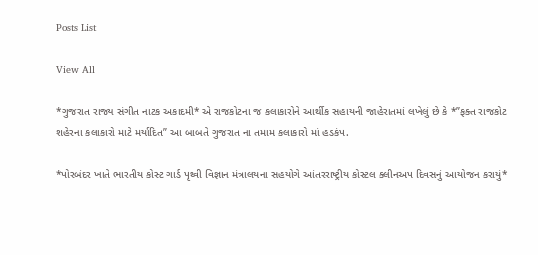Posts List

View All

*ગુજરાત રાજ્ય સંગીત નાટક અકાદમી* એ રાજકોટના જ કલાકારોને આર્થીક સહાયની જાહેરાતમાં લખેલું છે કે *”ફક્ત રાજકોટ શહેરના કલાકારો માટે મર્યાદિત” આ બાબતે ગુજરાત ના તમામ કલાકારો માં હડકંપ.

*પોરબંદર ખાતે ભારતીય કોસ્ટ ગાર્ડ પૃથ્વી વિજ્ઞાન મંત્રાલયના સહયોગે આંતરરાષ્ટ્રીય કોસ્ટલ ક્લીનઅપ દિવસનું આયોજન કરાયું*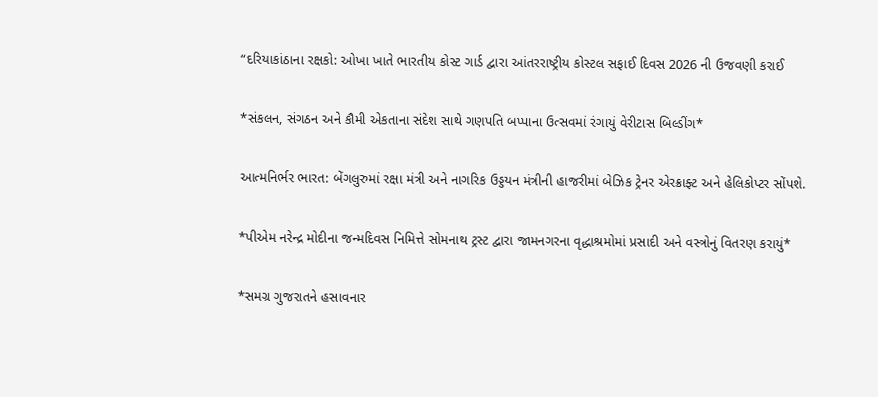“દરિયાકાંઠાના રક્ષકો: ઓખા ખાતે ભારતીય કોસ્ટ ગાર્ડ દ્વારા આંતરરાષ્ટ્રીય કોસ્ટલ સફાઈ દિવસ 2026 ની ઉજવણી કરાઈ

*સંકલન, સંગઠન અને કૌમી એકતાના સંદેશ સાથે ગણપતિ બપ્પાના ઉત્સવમાં રંગાયું વેરીટાસ બિલ્ડીંગ*

આત્મનિર્ભર ભારત: બેંગલુરુમાં રક્ષા મંત્રી અને નાગરિક ઉડ્ડયન મંત્રીની હાજરીમાં બેઝિક ટ્રેનર એરક્રાફ્ટ અને હેલિકોપ્ટર સોંપશે.

*પીએમ નરેન્દ્ર મોદીના જન્મદિવસ નિમિત્તે સોમનાથ ટ્રસ્ટ દ્વારા જામનગરના વૃદ્ધાશ્રમોમાં પ્રસાદી અને વસ્ત્રોનું વિતરણ કરાયું*

*સમગ્ર ગુજરાતને હસાવનાર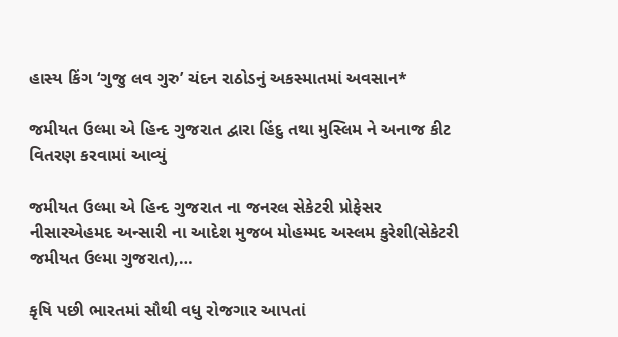હાસ્ય કિંગ ‘ગુજુ લવ ગુરુ’ ચંદન રાઠોડનું અકસ્માતમાં અવસાન*

જમીયત ઉલ્મા એ હિન્દ ગુજરાત દ્વારા હિંદુ તથા મુસ્લિમ ને અનાજ કીટ વિતરણ કરવામાં આવ્યું

જમીયત ઉલ્મા એ હિન્દ ગુજરાત ના જનરલ સેકેટરી પ્રોફેસર નીસારએહમદ અન્સારી ના આદેશ મુજબ મોહમ્મદ અસ્લમ કુરેશી(સેકેટરી જમીયત ઉલ્મા ગુજરાત),…

કૃષિ પછી ભારતમાં સૌથી વધુ રોજગાર આપતાં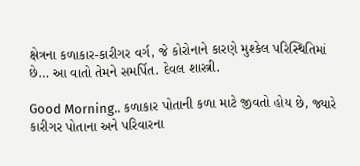ક્ષેત્રના કળાકાર-કારીગર વર્ગ, જે કોરોનાને કારણે મુશ્કેલ પરિસ્થિતિમાં છે… આ વાતો તેમને સમર્પિત. દેવલ શાસ્ત્રી.

Good Morning.. કળાકાર પોતાની કળા માટે જીવતો હોય છે, જ્યારે કારીગર પોતાના અને પરિવારના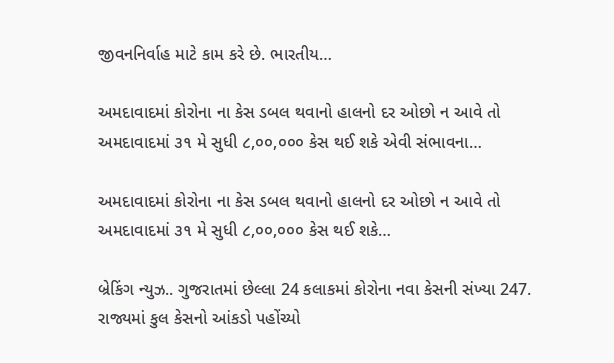જીવનનિર્વાહ માટે કામ કરે છે. ભારતીય…

અમદાવાદમાં કોરોના ના કેસ ડબલ થવાનો હાલનો દર ઓછો ન આવે તો અમદાવાદમાં ૩૧ મે સુધી ૮,૦૦,૦૦૦ કેસ થઈ શકે એવી સંભાવના…

અમદાવાદમાં કોરોના ના કેસ ડબલ થવાનો હાલનો દર ઓછો ન આવે તો અમદાવાદમાં ૩૧ મે સુધી ૮,૦૦,૦૦૦ કેસ થઈ શકે…

બ્રેકિંગ ન્યુઝ.. ગુજરાતમાં છેલ્લા 24 કલાકમાં કોરોના નવા કેસની સંખ્યા 247. રાજ્યમાં કુલ કેસનો આંકડો પહોંચ્યો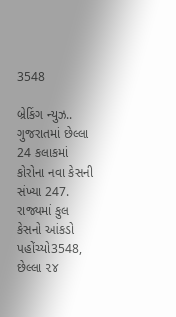3548

બ્રેકિંગ ન્યુઝ.. ગુજરાતમાં છેલ્લા 24 કલાકમાં કોરોના નવા કેસની સંખ્યા 247. રાજ્યમાં કુલ કેસનો આંકડો પહોંચ્યો3548, છેલ્લા ૨૪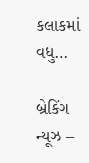કલાકમાં વધુ…

બ્રેકિંગ ન્યૂઝ –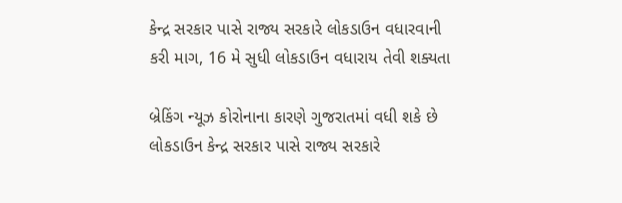કેન્દ્ર સરકાર પાસે રાજ્ય સરકારે લોકડાઉન વધારવાની કરી માગ, 16 મે સુધી લોકડાઉન વધારાય તેવી શક્યતા

બ્રેકિંગ ન્યૂઝ કોરોનાના કારણે ગુજરાતમાં વધી શકે છે લોકડાઉન કેન્દ્ર સરકાર પાસે રાજ્ય સરકારે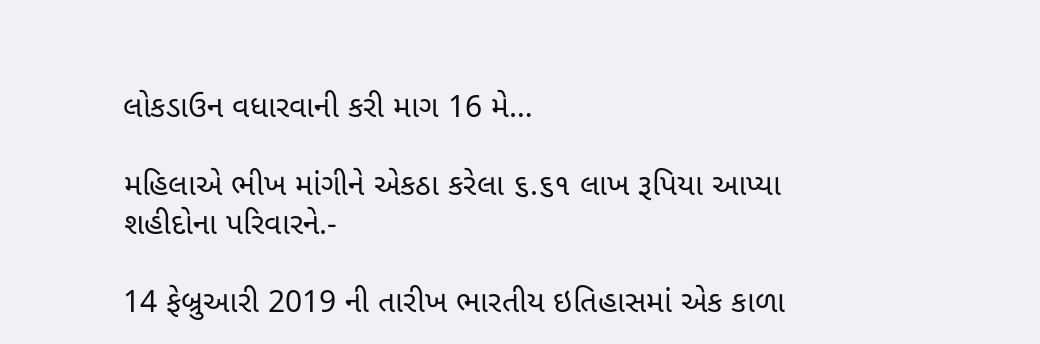લોકડાઉન વધારવાની કરી માગ 16 મે…

મહિલાએ ભીખ માંગીને એકઠા કરેલા ૬.૬૧ લાખ રૂપિયા આપ્યા શહીદોના પરિવારને.-

14 ફેબ્રુઆરી 2019 ની તારીખ ભારતીય ઇતિહાસમાં એક કાળા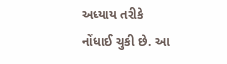અધ્યાય તરીકે નોંધાઈ ચુકી છે. આ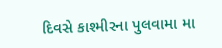દિવસે કાશ્મીરના પુલવામા મા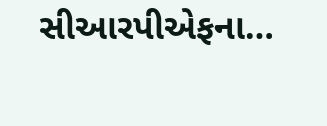સીઆરપીએફના…